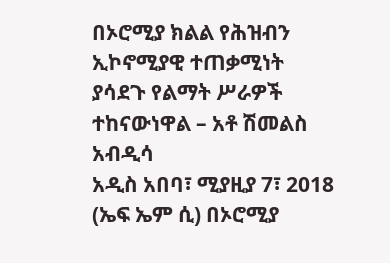በኦሮሚያ ክልል የሕዝብን ኢኮኖሚያዊ ተጠቃሚነት ያሳደጉ የልማት ሥራዎች ተከናውነዋል – አቶ ሽመልስ አብዲሳ
አዲስ አበባ፣ ሚያዚያ 7፣ 2018 (ኤፍ ኤም ሲ) በኦሮሚያ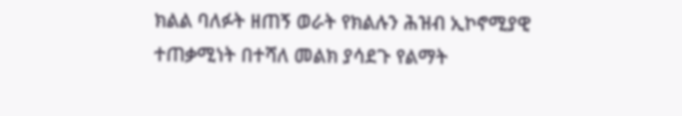ክልል ባለፉት ዘጠኝ ወራት የክልሉን ሕዝብ ኢኮኖሚያዊ ተጠቃሚነት በተሻለ መልክ ያሳደጉ የልማት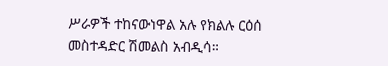ሥራዎች ተከናውነዋል አሉ የክልሉ ርዕሰ መስተዳድር ሽመልስ አብዲሳ።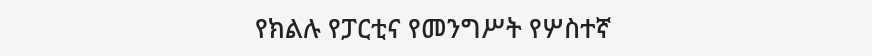የክልሉ የፓርቲና የመንግሥት የሦስተኛ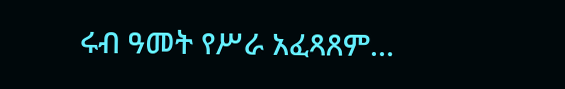ሩብ ዓመት የሥራ አፈጻጸም…